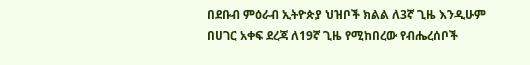በደቡብ ምዕራብ ኢትዮጵያ ህዝቦች ክልል ለ3ኛ ጊዜ እንዲሁም በሀገር አቀፍ ደረጃ ለ19ኛ ጊዜ የሚከበረው የብሔረሰቦች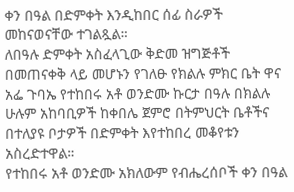ቀን በዓል በድምቀት እንዲከበር ሰፊ ስራዎች መከናወናቸው ተገልጿል።
ለበዓሉ ድምቀት አስፈላጊው ቅድመ ዝግጅቶች በመጠናቀቅ ላይ መሆኑን የገለፁ የክልሉ ምክር ቤት ዋና አፌ ጉባኤ የተከበሩ አቶ ወንድሙ ኩርታ በዓሉ በክልሉ ሁሉም አከባቢዎች ከቀበሌ ጀምሮ በትምህርት ቤቶችና በተለያዩ ቦታዎች በድምቀት እየተከበረ መቆየቱን አስረድተዋል።
የተከበሩ አቶ ወንድሙ አክለውም የብሔረሰቦች ቀን በዓል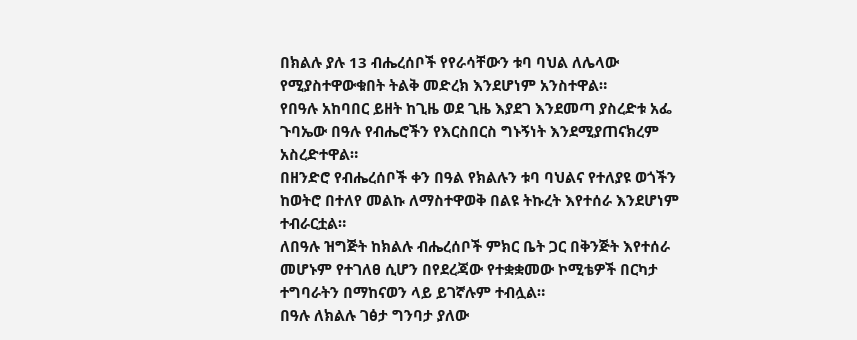በክልሉ ያሉ 13 ብሔረሰቦች የየራሳቸውን ቱባ ባህል ለሌላው የሚያስተዋውቁበት ትልቅ መድረክ እንደሆነም አንስተዋል።
የበዓሉ አከባበር ይዘት ከጊዜ ወደ ጊዜ እያደገ እንደመጣ ያስረድቱ አፌ ጉባኤው በዓሉ የብሔሮችን የእርስበርስ ግኑኝነት እንደሚያጠናክረም አስረድተዋል።
በዘንድሮ የብሔረሰቦች ቀን በዓል የክልሉን ቱባ ባህልና የተለያዩ ወጎችን ከወትሮ በተለየ መልኩ ለማስተዋወቅ በልዩ ትኩረት እየተሰራ እንደሆነም ተብራርቷል።
ለበዓሉ ዝግጅት ከክልሉ ብሔረሰቦች ምክር ቤት ጋር በቅንጅት እየተሰራ መሆኑም የተገለፀ ሲሆን በየደረጃው የተቋቋመው ኮሚቴዎች በርካታ ተግባራትን በማከናወን ላይ ይገኛሉም ተብሏል።
በዓሉ ለክልሉ ገፅታ ግንባታ ያለው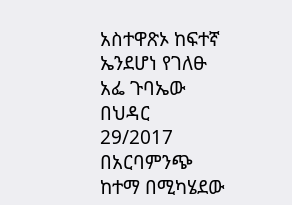አስተዋጽኦ ከፍተኛ ኤንደሆነ የገለፁ አፌ ጉባኤው በህዳር 29/2017 በአርባምንጭ ከተማ በሚካሄደው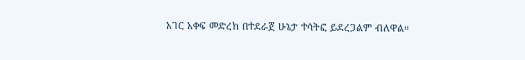አገር አቀፍ መድረክ በተደራጀ ሁኔታ ተሳትፎ ይደረጋልም ብለዋል።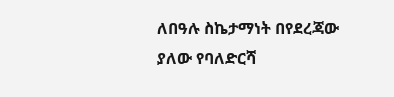ለበዓሉ ስኬታማነት በየደረጃው ያለው የባለድርሻ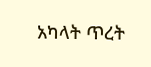አካላት ጥረት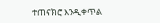ተጠናክሮ እንዲቀጥል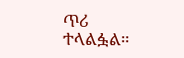ጥሪ ተላልፏል።